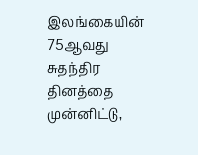இலங்கையின் 75ஆவது சுதந்திர தினத்தை முன்னிட்டு,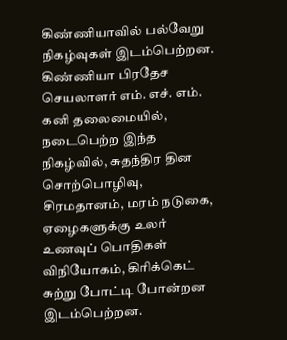கிண்ணியாவில் பல்வேறு நிகழ்வுகள் இடம்பெற்றன.
கிண்ணியா பிரதேச செயலாளர் எம். எச். எம். கனி தலைமையில், நடைபெற்ற இந்த நிகழ்வில், சுதந்திர தின சொற்பொழிவு, சிரமதானம், மரம் நடுகை, ஏழைகளுக்கு உலர் உணவுப் பொதிகள் விநியோகம், கிரிக்கெட் சுற்று போட்டி போன்றன இடம்பெற்றன.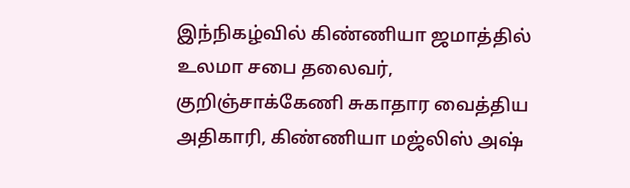இந்நிகழ்வில் கிண்ணியா ஜமாத்தில் உலமா சபை தலைவர், குறிஞ்சாக்கேணி சுகாதார வைத்திய அதிகாரி, கிண்ணியா மஜ்லிஸ் அஷ்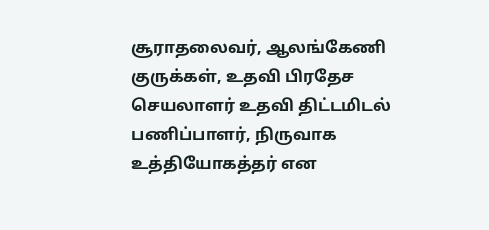சூராதலைவர், ஆலங்கேணி குருக்கள், உதவி பிரதேச செயலாளர் உதவி திட்டமிடல் பணிப்பாளர், நிருவாக உத்தியோகத்தர் என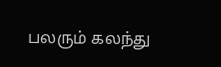பலரும் கலந்து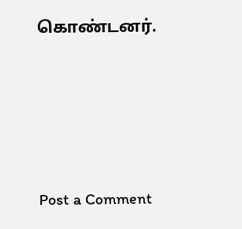கொண்டனர்.




Post a Comment